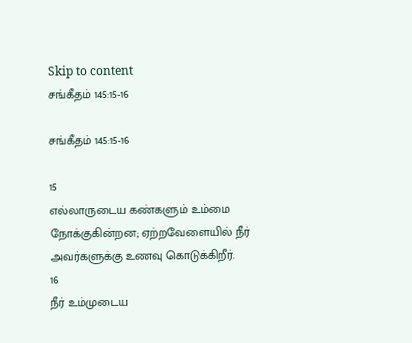Skip to content
சங்கீதம் 145:15-16

சங்கீதம் 145:15-16

15
எல்லாருடைய கண்களும் உம்மை நோக்குகின்றன; ஏற்றவேளையில் நீர் அவர்களுக்கு உணவு கொடுக்கிறீர்.
16
நீர் உம்முடைய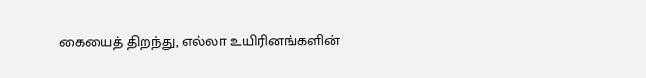கையைத் திறந்து, எல்லா உயிரினங்களின்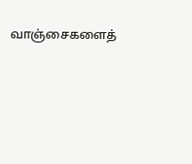வாஞ்சைகளைத்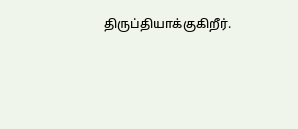திருப்தியாக்குகிறீர்.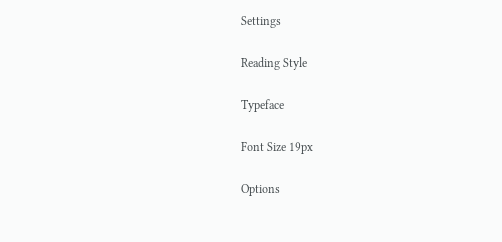Settings

Reading Style

Typeface

Font Size 19px

Options